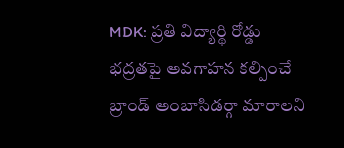MDK: ప్రతి విద్యార్థి రోడ్డు భద్రతపై అవగాహన కల్పించే బ్రాండ్ అంబాసిడర్గా మారాలని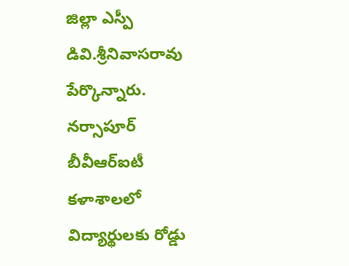జిల్లా ఎస్పీ డివి.శ్రీనివాసరావు పేర్కొన్నారు. నర్సాపూర్ బీవీఆర్ఐటీ కళాశాలలో విద్యార్థులకు రోడ్డు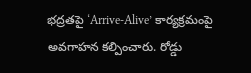భద్రతపై ‘Arrive-Alive’ కార్యక్రమంపై అవగాహన కల్పించారు. రోడ్డు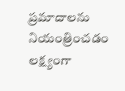ప్రమాదాలను నియంత్రించడం లక్ష్యంగా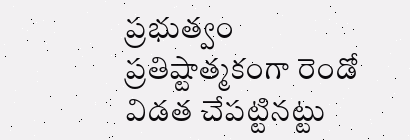ప్రభుత్వం ప్రతిష్టాత్మకంగా రెండో విడత చేపట్టినట్టు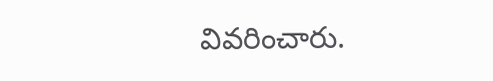వివరించారు.